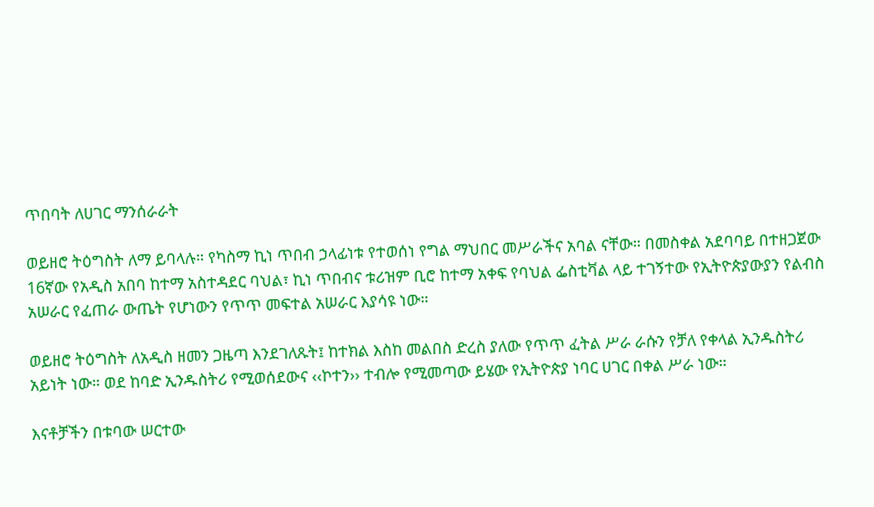ጥበባት ለሀገር ማንሰራራት

ወይዘሮ ትዕግስት ለማ ይባላሉ። የካስማ ኪነ ጥበብ ኃላፊነቱ የተወሰነ የግል ማህበር መሥራችና አባል ናቸው። በመስቀል አደባባይ በተዘጋጀው 16ኛው የአዲስ አበባ ከተማ አስተዳደር ባህል፣ ኪነ ጥበብና ቱሪዝም ቢሮ ከተማ አቀፍ የባህል ፌስቲቫል ላይ ተገኝተው የኢትዮጵያውያን የልብስ አሠራር የፈጠራ ውጤት የሆነውን የጥጥ መፍተል አሠራር እያሳዩ ነው።

ወይዘሮ ትዕግስት ለአዲስ ዘመን ጋዜጣ እንደገለጹት፤ ከተክል እስከ መልበስ ድረስ ያለው የጥጥ ፈትል ሥራ ራሱን የቻለ የቀላል ኢንዱስትሪ አይነት ነው። ወደ ከባድ ኢንዱስትሪ የሚወሰደውና ‹‹ኮተን›› ተብሎ የሚመጣው ይሄው የኢትዮጵያ ነባር ሀገር በቀል ሥራ ነው።

እናቶቻችን በቱባው ሠርተው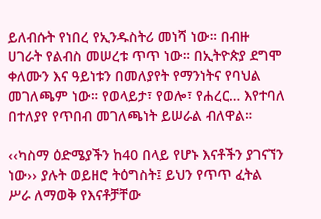ይለብሱት የነበረ የኢንዱስትሪ መነሻ ነው። በብዙ ሀገራት የልብስ መሠረቱ ጥጥ ነው። በኢትዮጵያ ደግሞ ቀለሙን እና ዓይነቱን በመለያየት የማንነትና የባህል መገለጫም ነው። የወላይታ፣ የወሎ፣ የሐረር… እየተባለ በተለያየ የጥበብ መገለጫነት ይሠራል ብለዋል።

‹‹ካስማ ዕድሜያችን ከ40 በላይ የሆኑ እናቶችን ያገናኘን ነው›› ያሉት ወይዘሮ ትዕግስት፤ ይህን የጥጥ ፈትል ሥራ ለማወቅ የእናቶቻቸው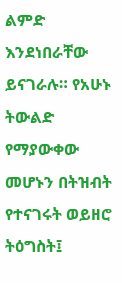ልምድ እንደነበራቸው ይናገራሉ። የአሁኑ ትውልድ የማያውቀው መሆኑን በትዝብት የተናገሩት ወይዘሮ ትዕግስት፤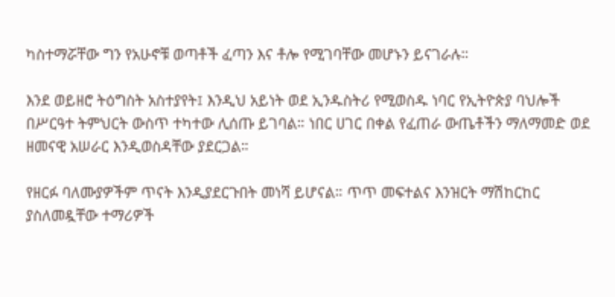ካስተማሯቸው ግን የአሁኖቹ ወጣቶች ፈጣን እና ቶሎ የሚገባቸው መሆኑን ይናገራሉ።

እንደ ወይዘሮ ትዕግስት አስተያየት፤ እንዲህ አይነት ወደ ኢንዱስትሪ የሚወስዱ ነባር የኢትዮጵያ ባህሎች በሥርዓተ ትምህርት ውስጥ ተካተው ሊሰጡ ይገባል። ነበር ሀገር በቀል የፈጠራ ውጤቶችን ማለማመድ ወደ ዘመናዊ አሠራር እንዲወስዳቸው ያደርጋል።

የዘርፉ ባለሙያዎችም ጥናት እንዲያደርጉበት መነሻ ይሆናል። ጥጥ መፍተልና እንዝርት ማሽከርከር ያስለመዷቸው ተማሪዎች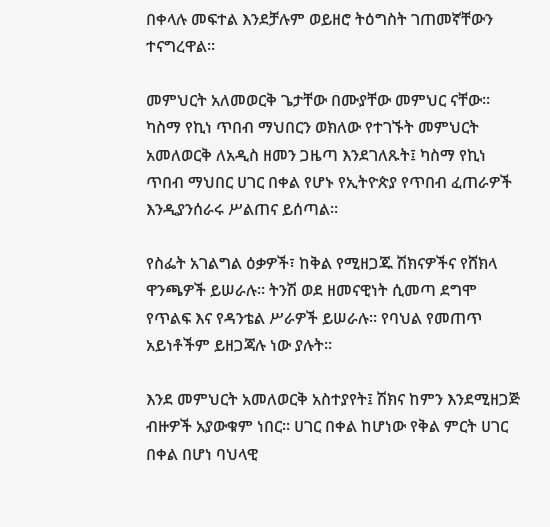በቀላሉ መፍተል እንደቻሉም ወይዘሮ ትዕግስት ገጠመኛቸውን ተናግረዋል።

መምህርት አለመወርቅ ጌታቸው በሙያቸው መምህር ናቸው። ካስማ የኪነ ጥበብ ማህበርን ወክለው የተገኙት መምህርት አመለወርቅ ለአዲስ ዘመን ጋዜጣ እንደገለጹት፤ ካስማ የኪነ ጥበብ ማህበር ሀገር በቀል የሆኑ የኢትዮጵያ የጥበብ ፈጠራዎች እንዲያንሰራሩ ሥልጠና ይሰጣል።

የስፌት አገልግል ዕቃዎች፣ ከቅል የሚዘጋጁ ሽክናዎችና የሸክላ ዋንጫዎች ይሠራሉ። ትንሽ ወደ ዘመናዊነት ሲመጣ ደግሞ የጥልፍ እና የዳንቴል ሥራዎች ይሠራሉ። የባህል የመጠጥ አይነቶችም ይዘጋጃሉ ነው ያሉት።

እንደ መምህርት አመለወርቅ አስተያየት፤ ሽክና ከምን እንደሚዘጋጅ ብዙዎች አያውቁም ነበር። ሀገር በቀል ከሆነው የቅል ምርት ሀገር በቀል በሆነ ባህላዊ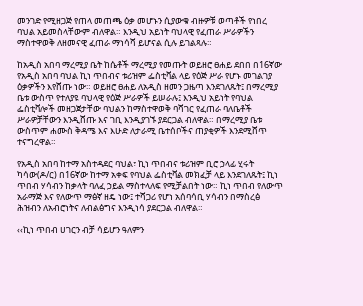መንገድ የሚዘጋጅ የጠላ መጠጫ ዕቃ መሆኑን ሲያውቁ ብዙዎቹ ወጣቶች የነበረ ባህል አይመስላቸውም ብለዋል። እንዲህ አይነት ባህላዊ የፈጠራ ሥራዎችን ማስተዋወቅ ለዘመናዊ ፈጠራ ማነሳሻ ይሆናል ሲሉ ይገልጻሉ።

ከአዲስ አበባ ማረሚያ ቤት ከሴቶች ማረሚያ የመጡት ወይዘሮ ፀሐይ ደበበ በ16ኛው የአዲስ አበባ ባህል ኪነ ጥበብና ቱሪዝም ፌስቲቫል ላይ የዕጅ ሥራ የሆኑ መገልገያ ዕቃዎችን እየሸጡ ነው። ወይዘሮ ፀሐይ ለአዲስ ዘመን ጋዜጣ እንደገለጹት፤ በማረሚያ ቤቱ ውስጥ የተለያዩ ባህላዊ የዕጅ ሥራዎች ይሠራሉ፤ እንዲህ አይነት የባህል ፌስቲቫሎች መዘጋጀታቸው ባህልን ከማስተዋወቅ ባሻገር የፈጠራ ባለቤቶች ሥራዎቻቸውን እንዲሸጡ እና ገቢ እንዲያገኙ ያደርጋል ብለዋል። በማረሚያ ቤቱ ውስጥም ሐሙስ ቅዳሜ እና እሁድ ለታራሚ ቤተሰቦችና ጠያቂዎች እንደሚሸጥ ተናግረዋል።

የአዲስ አበባ ከተማ አስተዳደር ባህል፣ ኪነ ጥበብና ቱሪዝም ቢሮ ኃላፊ ሂሩት ካሳው(ዶ/ር) በ16ኛው ከተማ አቀፍ የባህል ፌስቲቫል መክፈቻ ላይ እንደገለጹት፤ ኪነ ጥበብ ሃሳብን ከቃላት ባለፈ ኃይል ማስተላለፍ የሚቻልበት ነው። ኪነ ጥበብ የለውጥ አራማጅ እና የለውጥ ማፅኛ ዘዴ ነው፤ ተሻጋሪ የሆነ አሰባሳቢ ሃሳብን በማስረፅ ሕዝብን ለአብሮነትና ለብልፅግና እንዲነሳ ያደርጋል ብለዋል።

‹‹ኪነ ጥበብ ሀገርን ብቻ ሳይሆን ዓለምን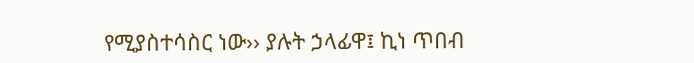የሚያስተሳስር ነው›› ያሉት ኃላፊዋ፤ ኪነ ጥበብ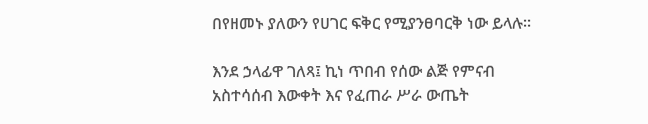በየዘመኑ ያለውን የሀገር ፍቅር የሚያንፀባርቅ ነው ይላሉ።

እንደ ኃላፊዋ ገለጻ፤ ኪነ ጥበብ የሰው ልጅ የምናብ አስተሳሰብ እውቀት እና የፈጠራ ሥራ ውጤት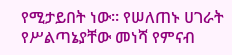የሚታይበት ነው። የሠለጠኑ ሀገራት የሥልጣኔያቸው መነሻ የምናብ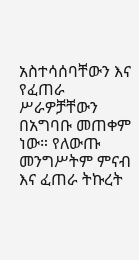አስተሳሰባቸውን እና የፈጠራ ሥራዎቻቸውን በአግባቡ መጠቀም ነው። የለውጡ መንግሥትም ምናብ እና ፈጠራ ትኩረት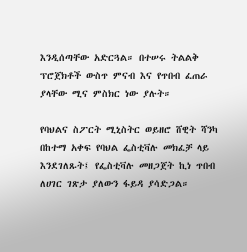እንዲሰጣቸው አድርጓል። በተሠሩ ትልልቅ ፕሮጀክቶች ውስጥ ምናብ እና የጥበብ ፈጠራ ያላቸው ሚና ምስክር ነው ያሉት።

የባህልና ስፖርት ሚኒስትር ወይዘሮ ሸዊት ሻንካ በከተማ አቀፍ የባህል ፌስቲቫሉ መክፈቻ ላይ እንደገለጹት፤ የፌስቲቫሉ መዘጋጀት ኪነ ጥበብ ለሀገር ገጽታ ያለውን ፋይዳ ያሳድጋል።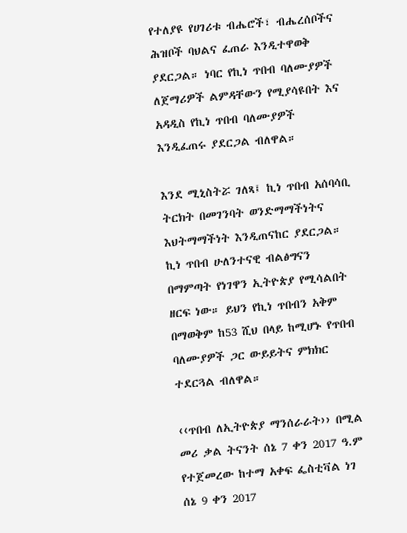የተለያዩ የሀገሪቱ ብሔሮች፣ ብሔረሰቦችና ሕዝቦች ባህልና ፈጠራ እንዲተዋወቅ ያደርጋል። ነባር የኪነ ጥበብ ባለሙያዎች ለጀማሪዎች ልምዳቸውን የሚያሳዩበት እና አዳዲስ የኪነ ጥበብ ባለሙያዎች እንዲፈጠሩ ያደርጋል ብለዋል።

እንደ ሚኒስትሯ ገለጻ፤ ኪነ ጥበብ አሰባሳቢ ትርክት በመገንባት ወንድማማችነትና እህትማማችነት እንዲጠናከር ያደርጋል። ኪነ ጥበብ ሁለንተናዊ ብልፅግናን በማምጣት የነገዋን ኢትዮጵያ የሚሳልበት ዘርፍ ነው። ይህን የኪነ ጥበብን አቅም በማወቅም ከ53 ሺህ በላይ ከሚሆኑ የጥበብ ባለሙያዎች ጋር ውይይትና ምክክር ተደርጓል ብለዋል።

‹‹ጥበብ ለኢትዮጵያ ማንሰራራት›› በሚል መሪ ቃል ትናንት ሰኔ 7 ቀን 2017 ዓ.ም የተጀመረው ከተማ አቀፍ ፌስቲቫል ነገ ሰኔ 9 ቀን 2017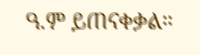ዓ.ም ይጠናቀቃል።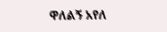ዋለልኝ አየለ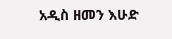አዲስ ዘመን እሁድ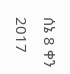ሰኔ 8 ቀን 2017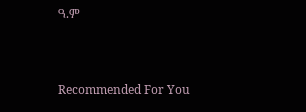ዓ.ም



Recommended For You